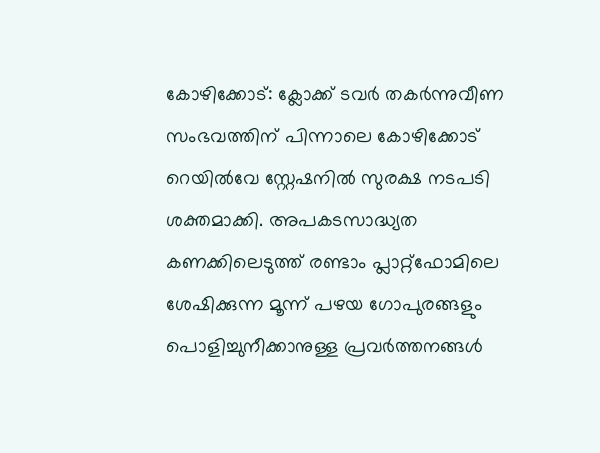കോഴിക്കോട്: ക്ലോക്ക് ടവർ തകർന്നുവീണ സംഭവത്തിന് പിന്നാലെ കോഴിക്കോട് റെയിൽവേ സ്റ്റേഷനിൽ സുരക്ഷ നടപടി ശക്തമാക്കി. അപകടസാദ്ധ്യത കണക്കിലെടുത്ത് രണ്ടാം പ്ലാറ്റ്ഫോമിലെ ശേഷിക്കുന്ന മൂന്ന് പഴയ ഗോപുരങ്ങളും പൊളിച്ചുനീക്കാനുള്ള പ്രവർത്തനങ്ങൾ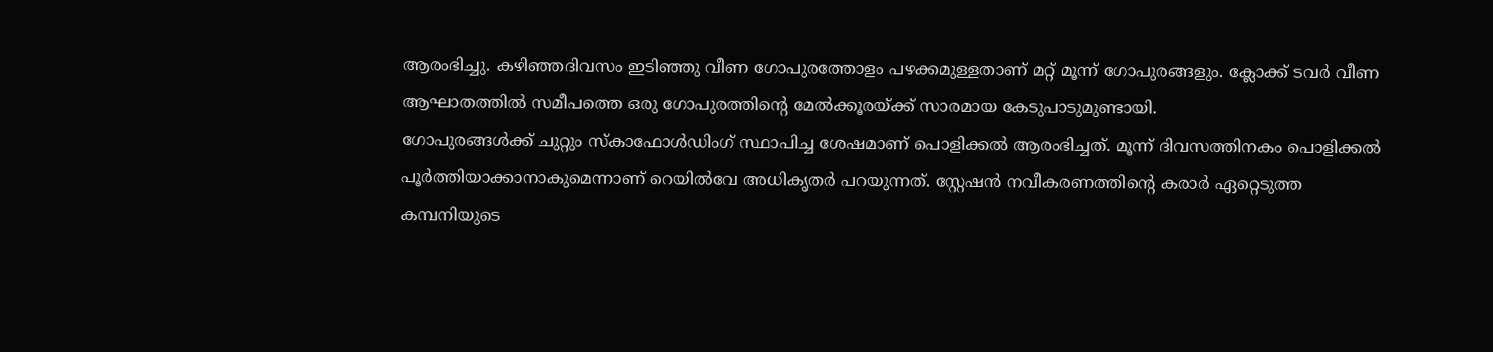ആരംഭിച്ചു. കഴിഞ്ഞദിവസം ഇടിഞ്ഞു വീണ ഗോപുരത്തോളം പഴക്കമുള്ളതാണ് മറ്റ് മൂന്ന് ഗോപുരങ്ങളും. ക്ലോക്ക് ടവർ വീണ ആഘാതത്തിൽ സമീപത്തെ ഒരു ഗോപുരത്തിന്റെ മേൽക്കൂരയ്ക്ക് സാരമായ കേടുപാടുമുണ്ടായി.
ഗോപുരങ്ങൾക്ക് ചുറ്റും സ്കാഫോൾഡിംഗ് സ്ഥാപിച്ച ശേഷമാണ് പൊളിക്കൽ ആരംഭിച്ചത്. മൂന്ന് ദിവസത്തിനകം പൊളിക്കൽ പൂർത്തിയാക്കാനാകുമെന്നാണ് റെയിൽവേ അധികൃതർ പറയുന്നത്. സ്റ്റേഷൻ നവീകരണത്തിന്റെ കരാർ ഏറ്റെടുത്ത കമ്പനിയുടെ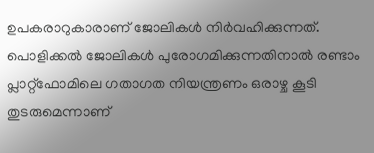ഉപകരാറുകാരാണ് ജോലികൾ നിർവഹിക്കുന്നത്. പൊളിക്കൽ ജോലികൾ പുരോഗമിക്കുന്നതിനാൽ രണ്ടാം പ്ലാറ്റ്ഫോമിലെ ഗതാഗത നിയന്ത്രണം ഒരാഴ്ച കൂടി തുടരുമെന്നാണ്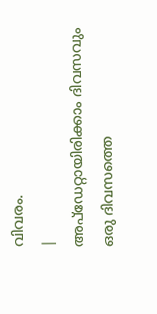വിവരം.
|
അപ്ഡേറ്റായിരിക്കാം ദിവസവും
ഒരു ദിവസത്തെ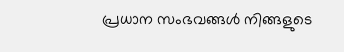പ്രധാന സംഭവങ്ങൾ നിങ്ങളുടെ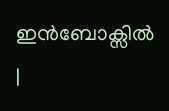ഇൻബോക്സിൽ |